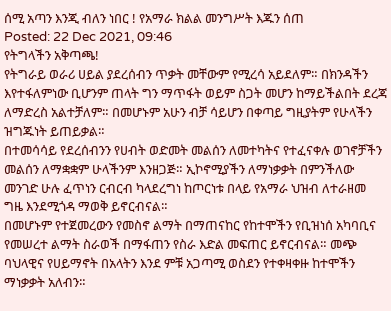ሰሚ አጣን እንጂ ብለን ነበር ! የአማራ ክልል መንግሥት እጁን ሰጠ
Posted: 22 Dec 2021, 09:46
የትግላችን አቅጣጫ!
የትግራይ ወራሪ ሀይል ያደረሰብን ጥቃት መቸውም የሚረሳ አይደለም። በክንዳችን እየተፋለምነው ቢሆንም ጠላት ግን ማጥፋት ወይም ስጋት መሆን ከማይችልበት ደረጃ ለማድረስ አልተቻለም። በመሆኑም አሁን ብቻ ሳይሆን በቀጣይ ግዚያትም የሁላችን ዝግጁነት ይጠይቃል።
በተመሳሳይ የደረሰብንን የሀብት ወድመት መልሰን ለመተካትና የተፈናቀሉ ወገኖቻችን መልሰን ለማቋቋም ሁላችንም እንዘጋጅ። ኢኮኖሚያችን ለማነቃቃት በምንችለው መንገድ ሁሉ ፈጥነን ርብርብ ካላደረግነ ከጦርነቱ በላይ የአማራ ህዝብ ለተራዘመ ግዜ እንደሚጎዳ ማወቅ ይኖርብናል።
በመሆኑም የተጀመረውን የመስኖ ልማት በማጠናከር የከተሞችን የቢዝነሰ አካባቢና የመሠረተ ልማት ስራወች በማፋጠን የስራ እድል መፍጠር ይኖርብናል። መጭ ባህላዊና የሀይማኖት በአላትን እንደ ምቹ አጋጣሚ ወስደን የተቀዛቀዙ ከተሞችን ማነቃቃት አለብን።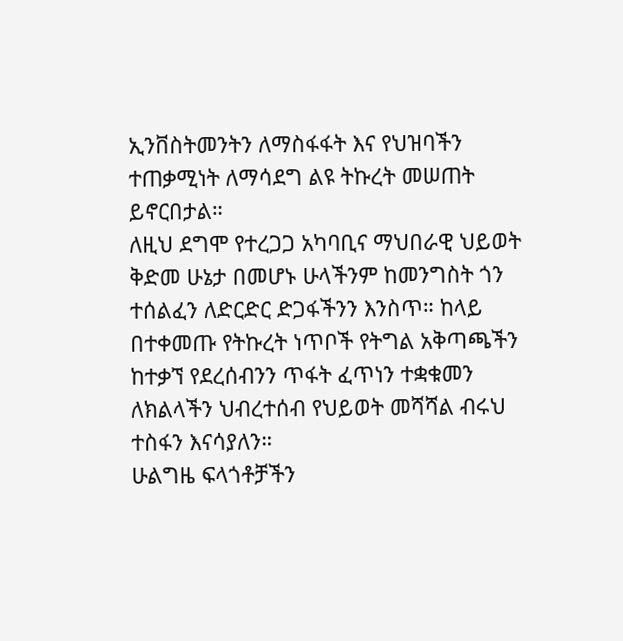ኢንቨስትመንትን ለማስፋፋት እና የህዝባችን ተጠቃሚነት ለማሳደግ ልዩ ትኩረት መሠጠት ይኖርበታል።
ለዚህ ደግሞ የተረጋጋ አካባቢና ማህበራዊ ህይወት ቅድመ ሁኔታ በመሆኑ ሁላችንም ከመንግስት ጎን ተሰልፈን ለድርድር ድጋፋችንን እንስጥ። ከላይ በተቀመጡ የትኩረት ነጥቦች የትግል አቅጣጫችን ከተቃኘ የደረሰብንን ጥፋት ፈጥነን ተቋቁመን ለክልላችን ህብረተሰብ የህይወት መሻሻል ብሩህ ተስፋን እናሳያለን።
ሁልግዜ ፍላጎቶቻችን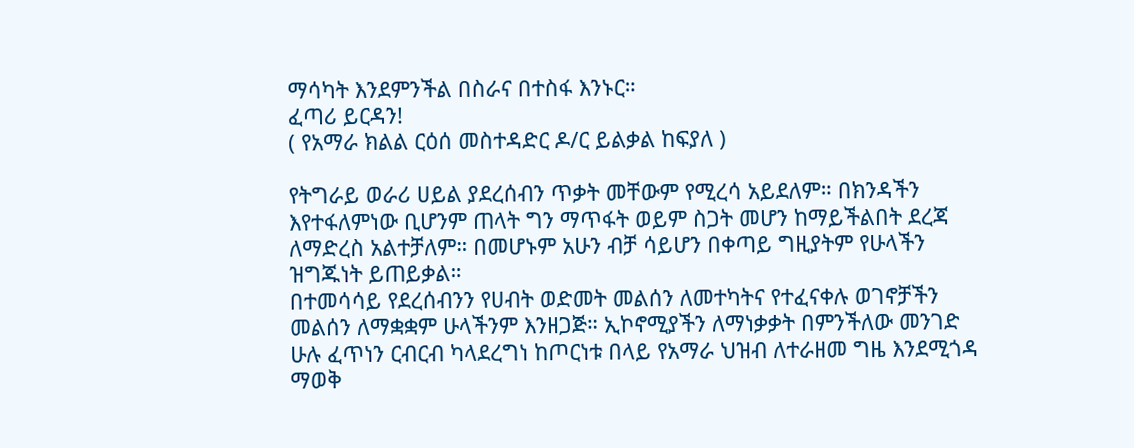ማሳካት እንደምንችል በስራና በተስፋ እንኑር።
ፈጣሪ ይርዳን!
( የአማራ ክልል ርዕሰ መስተዳድር ዶ/ር ይልቃል ከፍያለ )

የትግራይ ወራሪ ሀይል ያደረሰብን ጥቃት መቸውም የሚረሳ አይደለም። በክንዳችን እየተፋለምነው ቢሆንም ጠላት ግን ማጥፋት ወይም ስጋት መሆን ከማይችልበት ደረጃ ለማድረስ አልተቻለም። በመሆኑም አሁን ብቻ ሳይሆን በቀጣይ ግዚያትም የሁላችን ዝግጁነት ይጠይቃል።
በተመሳሳይ የደረሰብንን የሀብት ወድመት መልሰን ለመተካትና የተፈናቀሉ ወገኖቻችን መልሰን ለማቋቋም ሁላችንም እንዘጋጅ። ኢኮኖሚያችን ለማነቃቃት በምንችለው መንገድ ሁሉ ፈጥነን ርብርብ ካላደረግነ ከጦርነቱ በላይ የአማራ ህዝብ ለተራዘመ ግዜ እንደሚጎዳ ማወቅ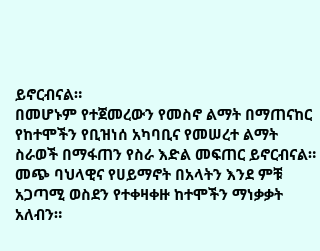ይኖርብናል።
በመሆኑም የተጀመረውን የመስኖ ልማት በማጠናከር የከተሞችን የቢዝነሰ አካባቢና የመሠረተ ልማት ስራወች በማፋጠን የስራ እድል መፍጠር ይኖርብናል። መጭ ባህላዊና የሀይማኖት በአላትን እንደ ምቹ አጋጣሚ ወስደን የተቀዛቀዙ ከተሞችን ማነቃቃት አለብን።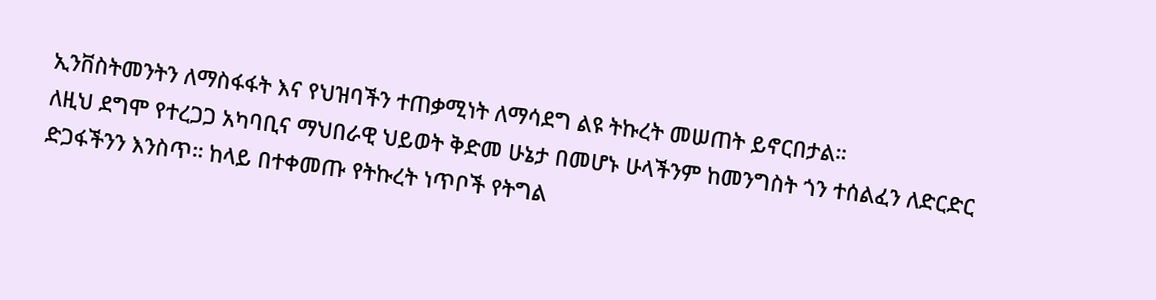ኢንቨስትመንትን ለማስፋፋት እና የህዝባችን ተጠቃሚነት ለማሳደግ ልዩ ትኩረት መሠጠት ይኖርበታል።
ለዚህ ደግሞ የተረጋጋ አካባቢና ማህበራዊ ህይወት ቅድመ ሁኔታ በመሆኑ ሁላችንም ከመንግስት ጎን ተሰልፈን ለድርድር ድጋፋችንን እንስጥ። ከላይ በተቀመጡ የትኩረት ነጥቦች የትግል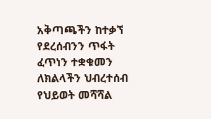አቅጣጫችን ከተቃኘ የደረሰብንን ጥፋት ፈጥነን ተቋቁመን ለክልላችን ህብረተሰብ የህይወት መሻሻል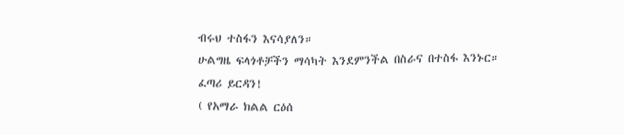ብሩህ ተስፋን እናሳያለን።
ሁልግዜ ፍላጎቶቻችን ማሳካት እንደምንችል በስራና በተስፋ እንኑር።
ፈጣሪ ይርዳን!
( የአማራ ክልል ርዕሰ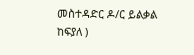መስተዳድር ዶ/ር ይልቃል ከፍያለ )